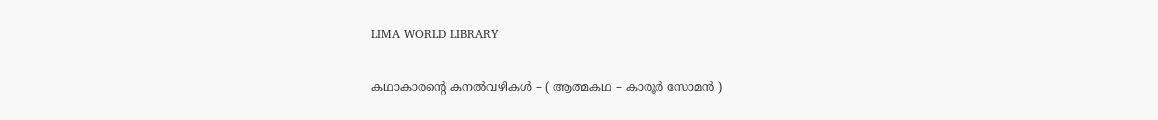LIMA WORLD LIBRARY

കഥാകാരന്‍റെ കനല്‍വഴികള്‍ – ( ആത്മകഥ – കാരൂര്‍ സോമന്‍ )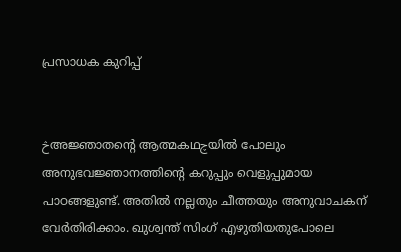പ്രസാധക കുറിപ്പ്


څഅജ്ഞാതന്‍റെ ആത്മകഥچയില്‍ പോലും അനുഭവജ്ഞാനത്തിന്‍റെ കറുപ്പും വെളുപ്പുമായ പാഠങ്ങളുണ്ട്. അതില്‍ നല്ലതും ചീത്തയും അനുവാചകന് വേര്‍തിരിക്കാം. ഖുശ്വന്ത് സിംഗ് എഴുതിയതുപോലെ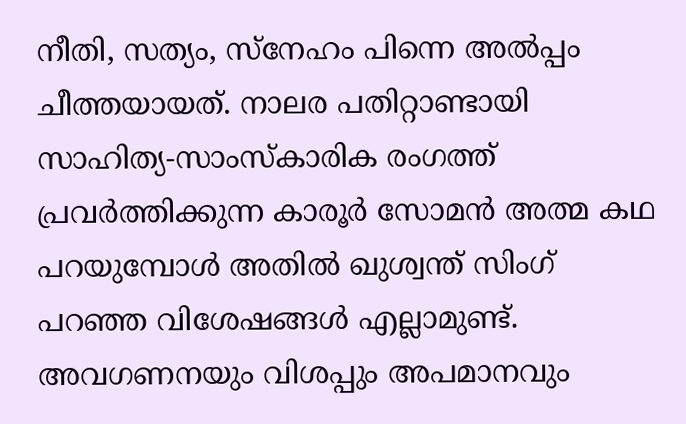നീതി, സത്യം, സ്നേഹം പിന്നെ അല്‍പ്പം ചീത്തയായത്. നാലര പതിറ്റാണ്ടായി സാഹിത്യ-സാംസ്കാരിക രംഗത്ത് പ്രവര്‍ത്തിക്കുന്ന കാരൂര്‍ സോമന്‍ അത്മ കഥ പറയുമ്പോള്‍ അതില്‍ ഖുശ്വന്ത് സിംഗ് പറഞ്ഞ വിശേഷങ്ങള്‍ എല്ലാമുണ്ട്.
അവഗണനയും വിശപ്പും അപമാനവും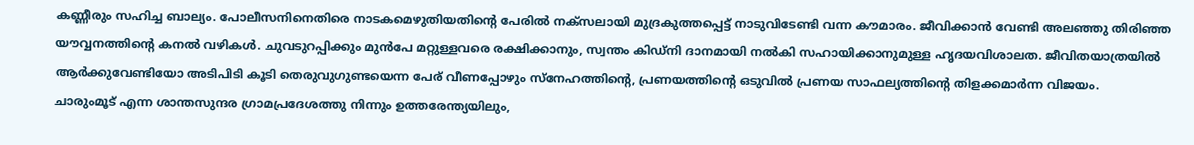കണ്ണീരും സഹിച്ച ബാല്യം. പോലീസനിനെതിരെ നാടകമെഴുതിയതിന്‍റെ പേരില്‍ നക്സലായി മുദ്രകുത്തപ്പെട്ട് നാടുവിടേണ്ടി വന്ന കൗമാരം. ജീവിക്കാന്‍ വേണ്ടി അലഞ്ഞു തിരിഞ്ഞ യൗവ്വനത്തിന്‍റെ കനല്‍ വഴികള്‍. ചുവടുറപ്പിക്കും മുന്‍പേ മറ്റുള്ളവരെ രക്ഷിക്കാനും, സ്വന്തം കിഡ്നി ദാനമായി നല്‍കി സഹായിക്കാനുമുള്ള ഹൃദയവിശാലത. ജീവിതയാത്രയില്‍ ആര്‍ക്കുവേണ്ടിയോ അടിപിടി കൂടി തെരുവുഗുണ്ടയെന്ന പേര് വീണപ്പോഴും സ്നേഹത്തിന്‍റെ, പ്രണയത്തിന്‍റെ ഒടുവില്‍ പ്രണയ സാഫല്യത്തിന്‍റെ തിളക്കമാര്‍ന്ന വിജയം.
ചാരുംമൂട് എന്ന ശാന്തസുന്ദര ഗ്രാമപ്രദേശത്തു നിന്നും ഉത്തരേന്ത്യയിലും,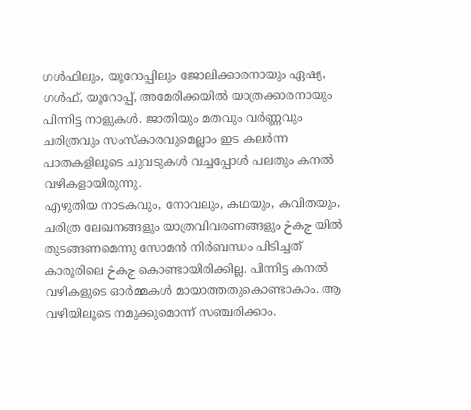ഗള്‍ഫിലും, യൂറോപ്പിലും ജോലിക്കാരനായും ഏഷ്യ, ഗള്‍ഫ്, യൂറോപ്പ്, അമേരിക്കയില്‍ യാത്രക്കാരനായും പിന്നിട്ട നാളുകള്‍. ജാതിയും മതവും വര്‍ണ്ണവും ചരിത്രവും സംസ്കാരവുമെല്ലാം ഇട കലര്‍ന്ന പാതകളിലൂടെ ചുവടുകള്‍ വച്ചപ്പോള്‍ പലതും കനല്‍ വഴികളായിരുന്നു.
എഴുതിയ നാടകവും, നോവലും, കഥയും, കവിതയും, ചരിത്ര ലേഖനങ്ങളും യാത്രവിവരണങ്ങളും څകچ യില്‍ തുടങ്ങണമെന്നു സോമന്‍ നിര്‍ബന്ധം പിടിച്ചത് കാരൂരിലെ څകچ കൊണ്ടായിരിക്കില്ല. പിന്നിട്ട കനല്‍ വഴികളുടെ ഓര്‍മ്മകള്‍ മായാത്തതുകൊണ്ടാകാം. ആ വഴിയിലൂടെ നമുക്കുമൊന്ന് സഞ്ചരിക്കാം.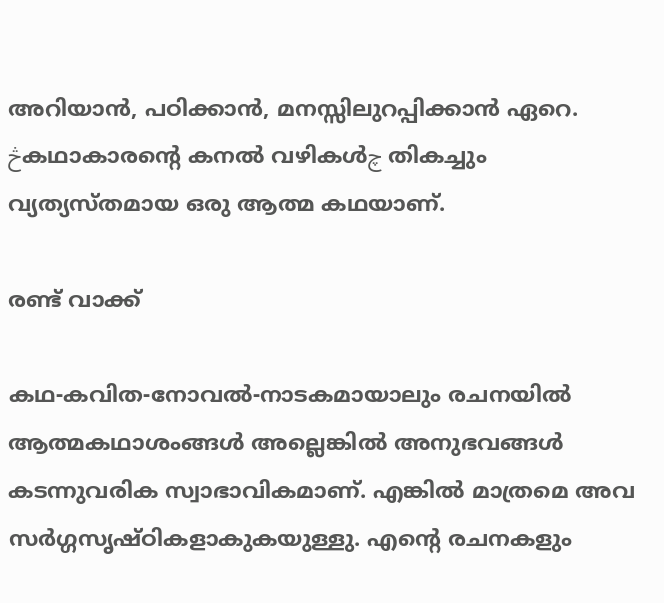അറിയാന്‍, പഠിക്കാന്‍, മനസ്സിലുറപ്പിക്കാന്‍ ഏറെ. څകഥാകാരന്‍റെ കനല്‍ വഴികള്‍چ തികച്ചും വ്യത്യസ്തമായ ഒരു ആത്മ കഥയാണ്.

രണ്ട് വാക്ക്

കഥ-കവിത-നോവല്‍-നാടകമായാലും രചനയില്‍ ആത്മകഥാശംങ്ങള്‍ അല്ലെങ്കില്‍ അനുഭവങ്ങള്‍ കടന്നുവരിക സ്വാഭാവികമാണ്. എങ്കില്‍ മാത്രമെ അവ സര്‍ഗ്ഗസൃഷ്ഠികളാകുകയുള്ളു. എന്‍റെ രചനകളും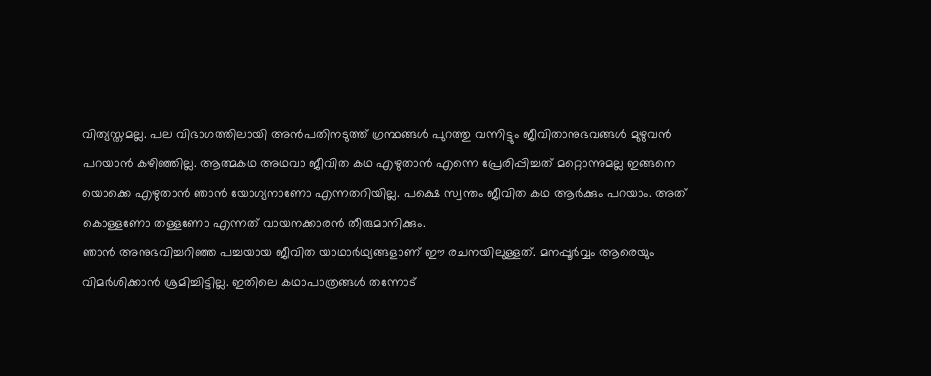വിത്യസ്തമല്ല. പല വിഭാഗത്തിലായി അന്‍പതിനടുത്ത് ഗ്രന്ഥങ്ങള്‍ പുറത്തു വന്നിട്ടും ജീവിതാനുഭവങ്ങള്‍ മുഴുവന്‍ പറയാന്‍ കഴിഞ്ഞില്ല. ആത്മകഥ അഥവാ ജീവിത കഥ എഴുതാന്‍ എന്നെ പ്രേരിപ്പിച്ചത് മറ്റൊന്നുമല്ല ഇങ്ങനെ യൊക്കെ എഴുതാന്‍ ഞാന്‍ യോഗ്യനാണോ എന്നതറിയില്ല. പക്ഷെ സ്വന്തം ജീവിത കഥ ആര്‍ക്കും പറയാം. അത് കൊള്ളണോ തള്ളണോ എന്നത് വായനക്കാരന്‍ തീരുമാനിക്കും.
ഞാന്‍ അനുഭവിച്ചറിഞ്ഞ പച്ചയായ ജീവിത യാഥാര്‍ഥ്യങ്ങളാണ് ഈ രചനയിലുള്ളത്. മനപ്പൂര്‍വ്വം ആരെയും വിമര്‍ശിക്കാന്‍ ശ്രമിച്ചിട്ടില്ല. ഇതിലെ കഥാപാത്രങ്ങള്‍ തന്നോട്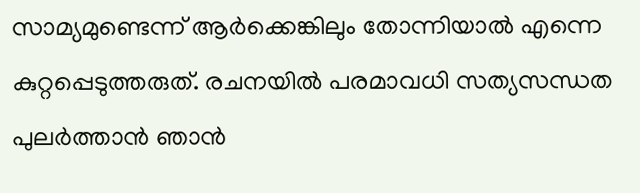സാമ്യമുണ്ടെന്ന് ആര്‍ക്കെങ്കിലും തോന്നിയാല്‍ എന്നെ കുറ്റപ്പെടുത്തരുത്. രചനയില്‍ പരമാവധി സത്യസന്ധത പുലര്‍ത്താന്‍ ഞാന്‍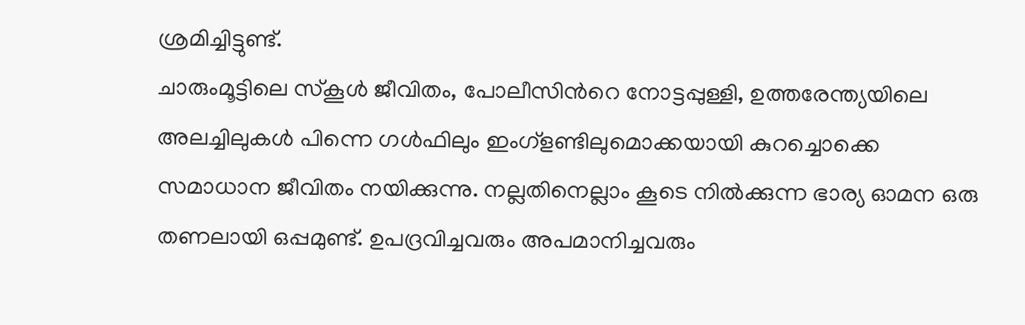ശ്രമിച്ചിട്ടുണ്ട്.
ചാരുംമൂട്ടിലെ സ്കൂള്‍ ജീവിതം, പോലീസിന്‍റെ നോട്ടപ്പുള്ളി, ഉത്തരേന്ത്യയിലെ അലച്ചിലുകള്‍ പിന്നെ ഗള്‍ഫിലും ഇംഗ്ളണ്ടിലുമൊക്കയായി കുറച്ചൊക്കെ സമാധാന ജീവിതം നയിക്കുന്നു. നല്ലതിനെല്ലാം കൂടെ നില്‍ക്കുന്ന ഭാര്യ ഓമന ഒരു തണലായി ഒപ്പമുണ്ട്. ഉപദ്രവിച്ചവരും അപമാനിച്ചവരും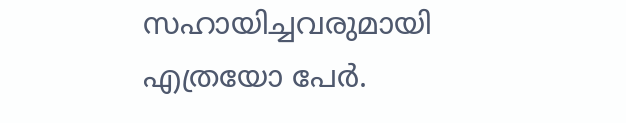സഹായിച്ചവരുമായി എത്രയോ പേര്‍.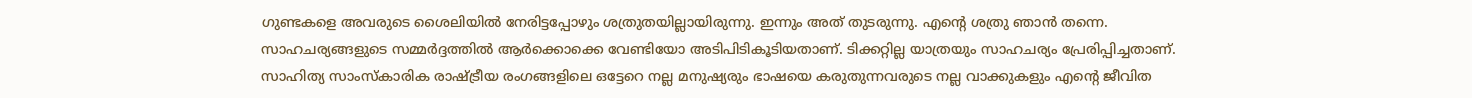ഗുണ്ടകളെ അവരുടെ ശൈലിയില്‍ നേരിട്ടപ്പോഴും ശത്രുതയില്ലായിരുന്നു. ഇന്നും അത് തുടരുന്നു. എന്‍റെ ശത്രു ഞാന്‍ തന്നെ. സാഹചര്യങ്ങളുടെ സമ്മര്‍ദ്ദത്തില്‍ ആര്‍ക്കൊക്കെ വേണ്ടിയോ അടിപിടികൂടിയതാണ്. ടിക്കറ്റില്ല യാത്രയും സാഹചര്യം പ്രേരിപ്പിച്ചതാണ്.
സാഹിത്യ സാംസ്കാരിക രാഷ്ട്രീയ രംഗങ്ങളിലെ ഒട്ടേറെ നല്ല മനുഷ്യരും ഭാഷയെ കരുതുന്നവരുടെ നല്ല വാക്കുകളും എന്‍റെ ജീവിത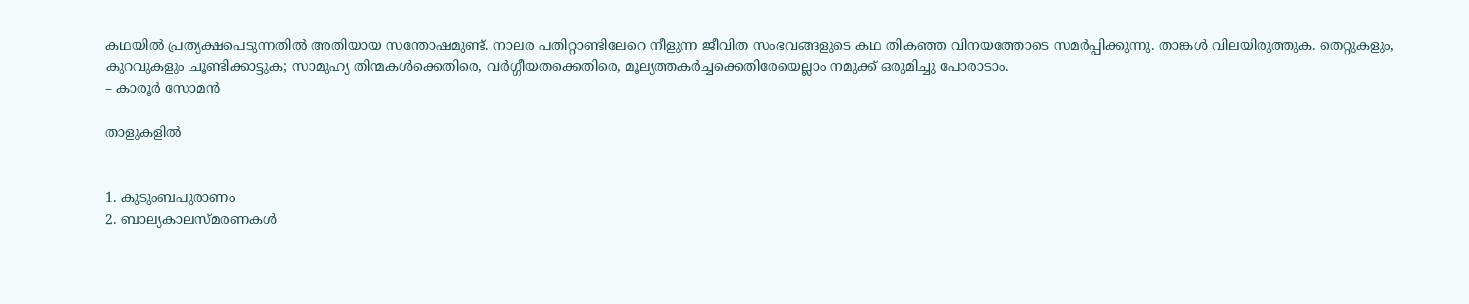കഥയില്‍ പ്രത്യക്ഷപെടുന്നതില്‍ അതിയായ സന്തോഷമുണ്ട്. നാലര പതിറ്റാണ്ടിലേറെ നീളുന്ന ജീവിത സംഭവങ്ങളുടെ കഥ തികഞ്ഞ വിനയത്തോടെ സമര്‍പ്പിക്കുന്നു. താങ്കള്‍ വിലയിരുത്തുക. തെറ്റുകളും, കുറവുകളും ചൂണ്ടിക്കാട്ടുക; സാമുഹ്യ തിന്മകള്‍ക്കെതിരെ, വര്‍ഗ്ഗീയതക്കെതിരെ, മൂല്യത്തകര്‍ച്ചക്കെതിരേയെല്ലാം നമുക്ക് ഒരുമിച്ചു പോരാടാം.
– കാരൂര്‍ സോമന്‍

താളുകളില്‍


1. കുടുംബപുരാണം
2. ബാല്യകാലസ്മരണകള്‍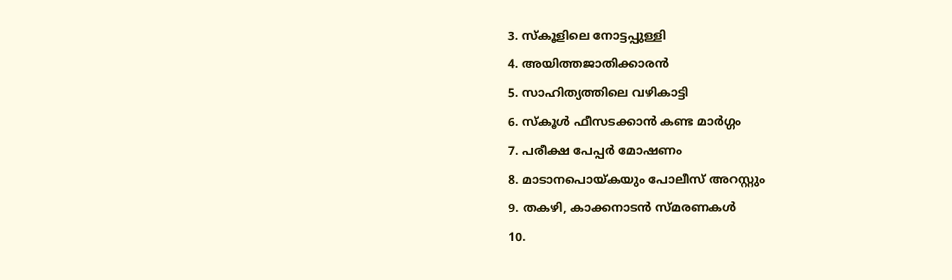3. സ്കൂളിലെ നോട്ടപ്പുള്ളി
4. അയിത്തജാതിക്കാരന്‍
5. സാഹിത്യത്തിലെ വഴികാട്ടി
6. സ്കൂള്‍ ഫീസടക്കാന്‍ കണ്ട മാര്‍ഗ്ഗം
7. പരീക്ഷ പേപ്പര്‍ മോഷണം
8. മാടാനപൊയ്കയും പോലീസ് അറസ്റ്റും
9. തകഴി, കാക്കനാടന്‍ സ്മരണകള്‍
10.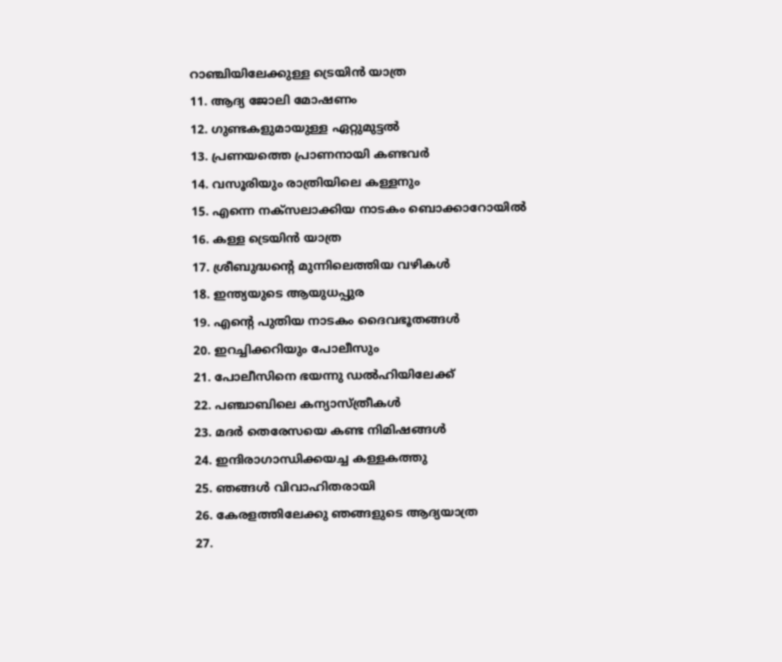റാഞ്ചിയിലേക്കുള്ള ട്രെയിന്‍ യാത്ര
11. ആദ്യ ജോലി മോഷണം
12. ഗുണ്ടകളുമായുള്ള ഏറ്റുമുട്ടല്‍
13. പ്രണയത്തെ പ്രാണനായി കണ്ടവര്‍
14. വസൂരിയും രാത്രിയിലെ കള്ളനും
15. എന്നെ നക്സലാക്കിയ നാടകം ബൊക്കാറോയില്‍
16. കള്ള ട്രെയിന്‍ യാത്ര
17. ശ്രീബുദ്ധന്‍റെ മുന്നിലെത്തിയ വഴികള്‍
18. ഇന്ത്യയുടെ ആയുധപ്പുര
19. എന്‍റെ പുതിയ നാടകം ദൈവഭൂതങ്ങള്‍
20. ഇറച്ചിക്കറിയും പോലീസും
21. പോലീസിനെ ഭയന്നു ഡല്‍ഹിയിലേക്ക്
22. പഞ്ചാബിലെ കന്യാസ്ത്രീകള്‍
23. മദര്‍ തെരേസയെ കണ്ട നിമിഷങ്ങള്‍
24. ഇന്ദിരാഗാന്ധിക്കയച്ച കള്ളകത്തു
25. ഞങ്ങള്‍ വിവാഹിതരായി
26. കേരളത്തിലേക്കു ഞങ്ങളുടെ ആദ്യയാത്ര
27.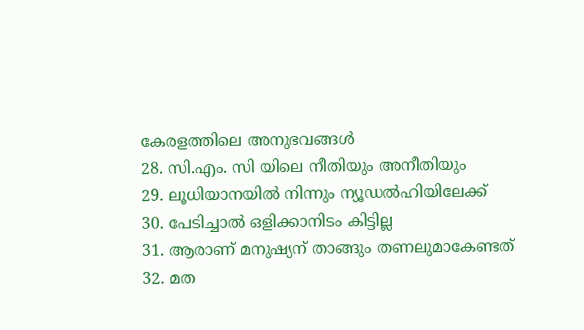കേരളത്തിലെ അനുഭവങ്ങള്‍
28. സി.എം. സി യിലെ നീതിയും അനീതിയും
29. ലൂധിയാനയില്‍ നിന്നും ന്യൂഡല്‍ഹിയിലേക്ക്
30. പേടിച്ചാല്‍ ഒളിക്കാനിടം കിട്ടില്ല
31. ആരാണ് മനുഷ്യന് താങ്ങും തണലുമാകേണ്ടത്
32. മത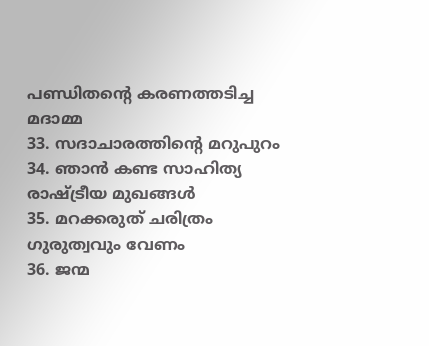പണ്ഡിതന്‍റെ കരണത്തടിച്ച മദാമ്മ
33. സദാചാരത്തിന്‍റെ മറുപുറം
34. ഞാന്‍ കണ്ട സാഹിത്യ രാഷ്ട്രീയ മുഖങ്ങള്‍
35. മറക്കരുത് ചരിത്രം ഗുരുത്വവും വേണം
36. ജന്മ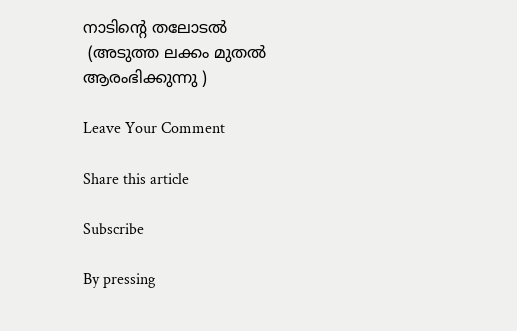നാടിന്‍റെ തലോടല്‍
 (അടുത്ത ലക്കം മുതൽ ആരംഭിക്കുന്നു )

Leave Your Comment

Share this article

Subscribe

By pressing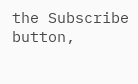the Subscribe button,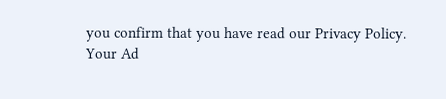you confirm that you have read our Privacy Policy.
Your Ad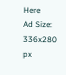Here
Ad Size: 336x280 px